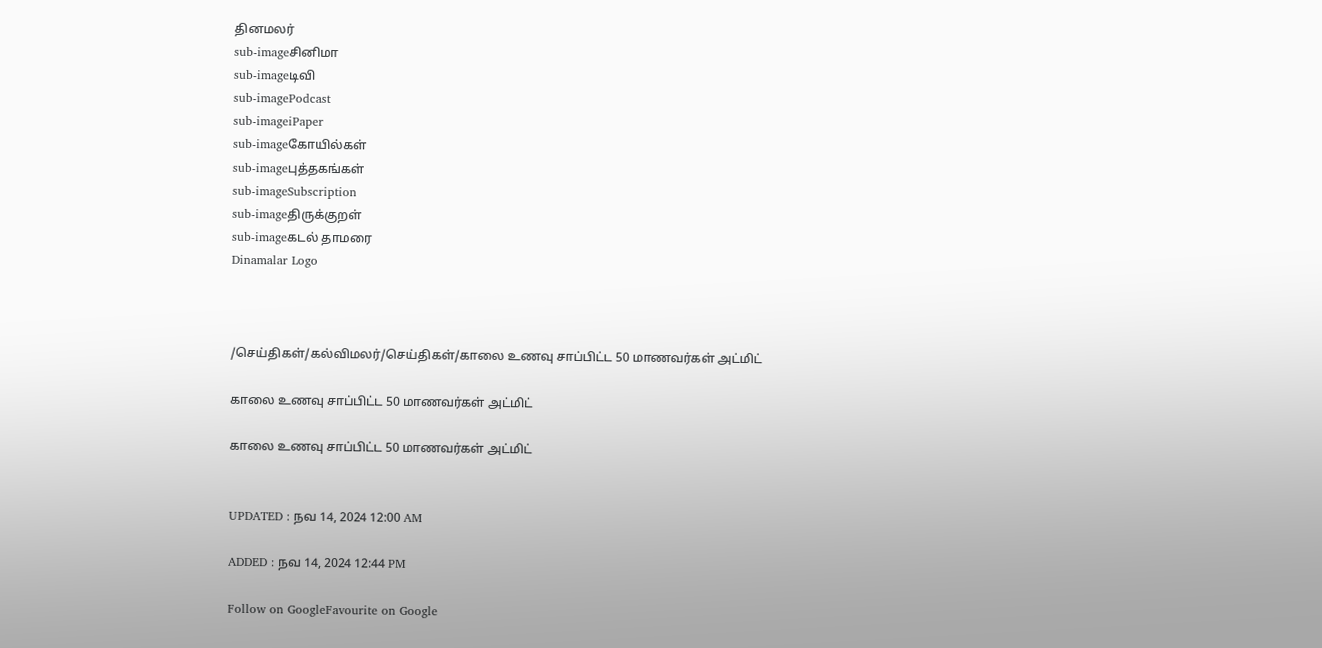தினமலர்
sub-imageசினிமா
sub-imageடிவி
sub-imagePodcast
sub-imageiPaper
sub-imageகோயில்கள்
sub-imageபுத்தகங்கள்
sub-imageSubscription
sub-imageதிருக்குறள்
sub-imageகடல் தாமரை
Dinamalar Logo



/செய்திகள்/கல்விமலர்/செய்திகள்/காலை உணவு சாப்பிட்ட 50 மாணவர்கள் அட்மிட்

காலை உணவு சாப்பிட்ட 50 மாணவர்கள் அட்மிட்

காலை உணவு சாப்பிட்ட 50 மாணவர்கள் அட்மிட்


UPDATED : நவ 14, 2024 12:00 AM

ADDED : நவ 14, 2024 12:44 PM

Follow on GoogleFavourite on Google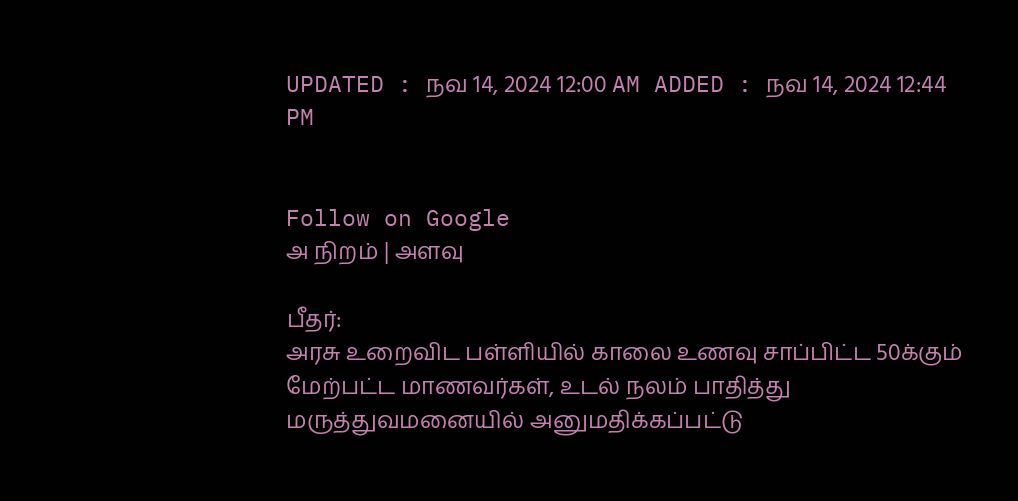UPDATED : நவ 14, 2024 12:00 AM ADDED : நவ 14, 2024 12:44 PM


Follow on Google
அ நிறம் | அளவு

பீதர்:
அரசு உறைவிட பள்ளியில் காலை உணவு சாப்பிட்ட 50க்கும் மேற்பட்ட மாணவர்கள், உடல் நலம் பாதித்து மருத்துவமனையில் அனுமதிக்கப்பட்டு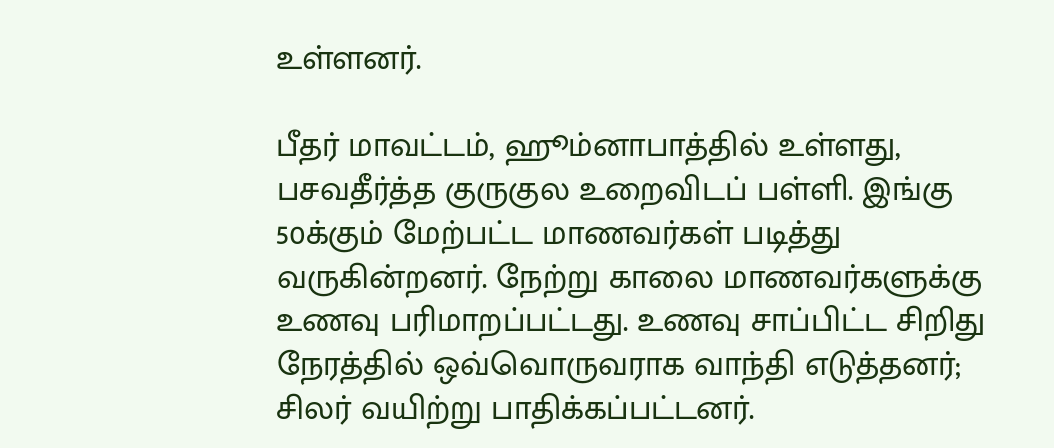உள்ளனர்.

பீதர் மாவட்டம், ஹூம்னாபாத்தில் உள்ளது, பசவதீர்த்த குருகுல உறைவிடப் பள்ளி. இங்கு 50க்கும் மேற்பட்ட மாணவர்கள் படித்து வருகின்றனர். நேற்று காலை மாணவர்களுக்கு உணவு பரிமாறப்பட்டது. உணவு சாப்பிட்ட சிறிது நேரத்தில் ஒவ்வொருவராக வாந்தி எடுத்தனர்; சிலர் வயிற்று பாதிக்கப்பட்டனர்.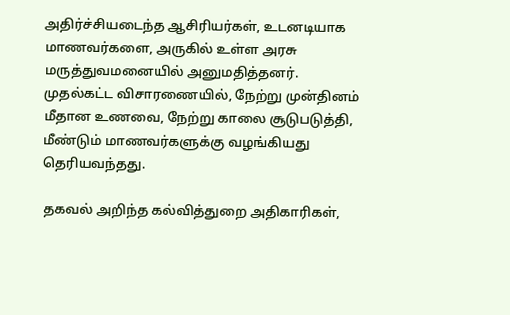அதிர்ச்சியடைந்த ஆசிரியர்கள், உடனடியாக மாணவர்களை, அருகில் உள்ள அரசு மருத்துவமனையில் அனுமதித்தனர். முதல்கட்ட விசாரணையில், நேற்று முன்தினம் மீதான உணவை, நேற்று காலை சூடுபடுத்தி, மீண்டும் மாணவர்களுக்கு வழங்கியது தெரியவந்தது.

தகவல் அறிந்த கல்வித்துறை அதிகாரிகள்,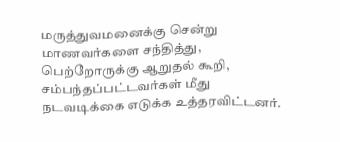மருத்துவமனைக்கு சென்று மாணவர்களை சந்தித்து, பெற்றோருக்கு ஆறுதல் கூறி, சம்பந்தப்பட்டவர்கள் மீது நடவடிக்கை எடுக்க உத்தரவிட்டனர்.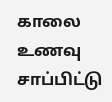காலை உணவு சாப்பிட்டு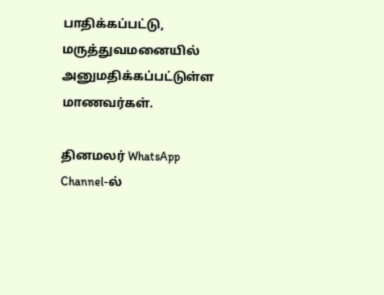பாதிக்கப்பட்டு, மருத்துவமனையில் அனுமதிக்கப்பட்டுள்ள மாணவர்கள்.

தினமலர் WhatsApp Channel-ல்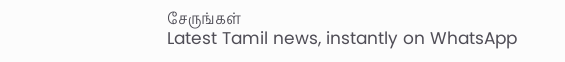சேருங்கள்
Latest Tamil news, instantly on WhatsApp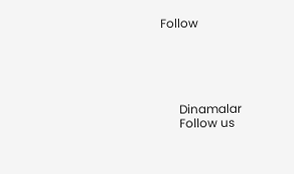Follow





      Dinamalar
      Follow us